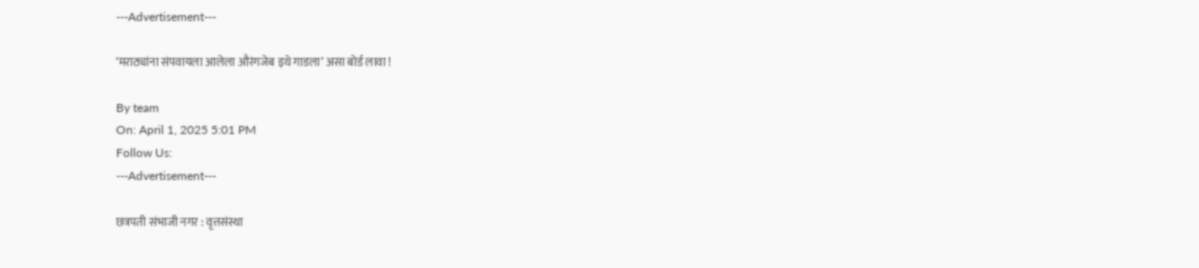---Advertisement---

‘मराठ्यांना संपवायला आलेला औरंगजेब इथे गाडला’ असा बोर्ड लावा !

By team
On: April 1, 2025 5:01 PM
Follow Us:
---Advertisement---

छत्रपती संभाजी नगर : वृत्तसंस्था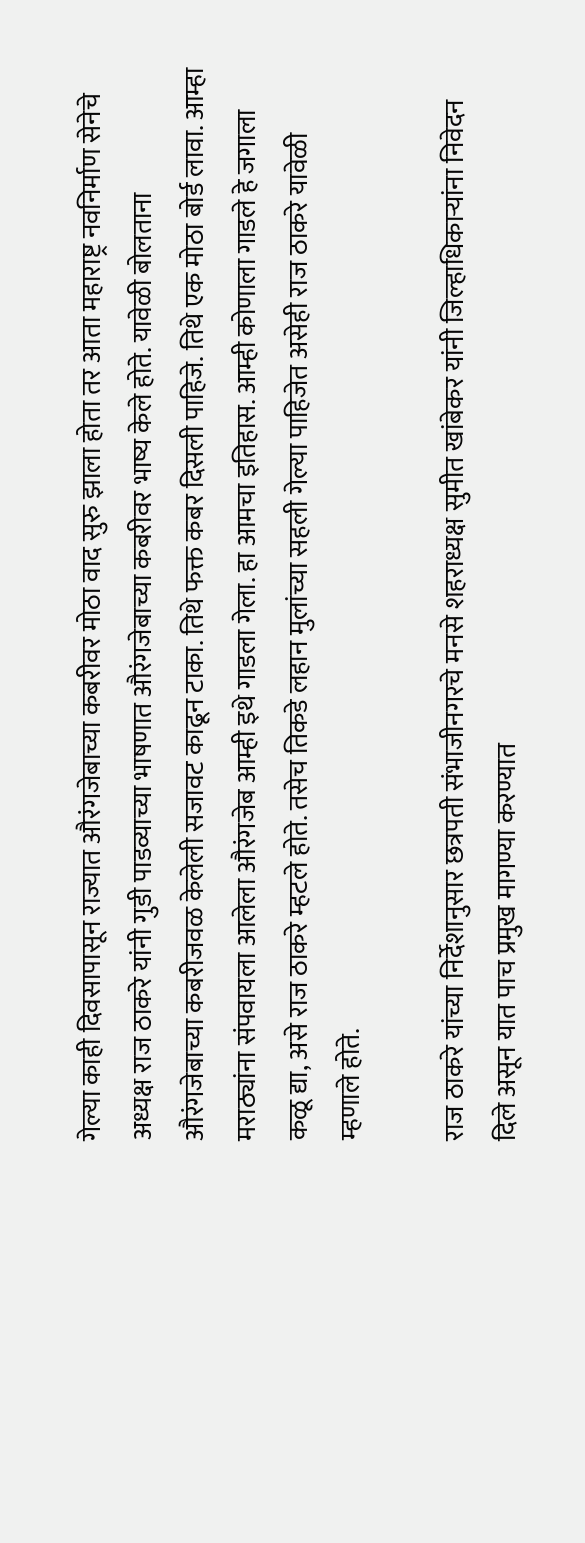गेल्या काही दिवसापासून राज्यात औरंगजेबाच्या कबरीवर मोठा वाद सुरु झाला होता तर आता महाराष्ट्र नवनिर्माण सेनेचे अध्यक्ष राज ठाकरे यांनी गुडी पाडव्याच्या भाषणात औरंगजेबाच्या कबरीवर भाष्य केले होते. यावेळी बोलताना औरंगजेबाच्या कबरीजवळ केलेली सजावट काढून टाका. तिथे फक्त कबर दिसली पाहिजे. तिथे एक मोठा बोर्ड लावा. आम्हा मराठ्यांना संपवायला आलेला औरंगजेब आम्ही इथे गाडला गेला. हा आमचा इतिहास. आम्ही कोणाला गाडले हे जगाला कळू द्या, असे राज ठाकरे म्हटले होते. तसेच तिकडे लहान मुलांच्या सहली गेल्या पाहिजेत असेही राज ठाकरे यावेळी म्हणाले होते.

राज ठाकरे यांच्या निर्देशानुसार छत्रपती संभाजीनगरचे मनसे शहराध्यक्ष सुमीत खांबेकर यांनी जिल्हाधिकाऱ्यांना निवेदन दिले असून यात पाच प्रमुख मागण्या करण्यात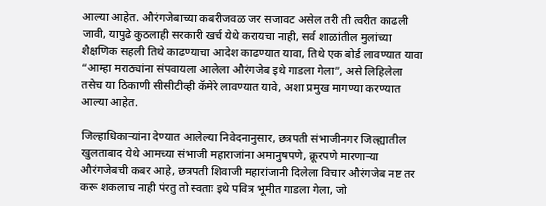आल्या आहेत. औरंगजेबाच्या कबरीजवळ जर सजावट असेल तरी ती त्वरीत काढली जावी, यापुढे कुठलाही सरकारी खर्च येथे करायचा नाही, सर्व शाळांतील मुलांच्या शैक्षणिक सहली तिथे काढण्याचा आदेश काढण्यात यावा, तिथे एक बोर्ड लावण्यात यावा “आम्हा मराठ्यांना संपवायला आलेला औरंगजेब इथे गाडला गेला”, असे लिहिलेला तसेच या ठिकाणी सीसीटीव्ही कॅमेरे लावण्यात यावे, अशा प्रमुख मागण्या करण्यात आल्या आहेत.

जिल्हाधिकाऱ्यांना देण्यात आलेल्या निवेदनानुसार, छत्रपती संभाजीनगर जिल्ह्यातील खुलताबाद येथे आमच्या संभाजी महाराजांना अमानुषपणे, क्रूरपणे मारणाऱ्या औरंगजेबची कबर आहे, छत्रपती शिवाजी महारांजानी दिलेला विचार औरंगजेब नष्ट तर करू शकलाच नाही पंरतु तो स्वताः इथे पवित्र भूमीत गाडला गेला, जो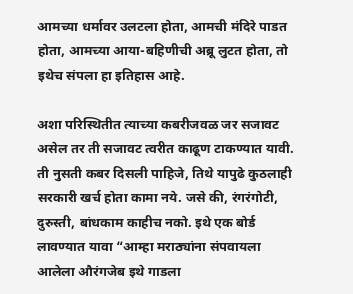आमच्या धर्मावर उलटला होता, आमची मंदिरे पाडत होता, आमच्या आया-बहिणीची अब्रू लुटत होता, तो इथेच संपला हा इतिहास आहे.

अशा परिस्थितीत त्याच्या कबरीजवळ जर सजावट असेल तर ती सजावट त्वरीत काढूण टाकण्यात यावी. ती नुसती कबर दिसली पाहिजे, तिथे यापुढे कुठलाही सरकारी खर्च होता कामा नये. जसे की, रंगरंगोटी, दुरुस्ती, बांधकाम काहीच नको. इथे एक बोर्ड लावण्यात यावा “आम्हा मराठ्यांना संपवायला आलेला औरंगजेब इथे गाडला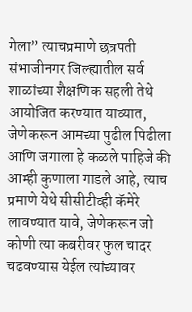गेला” त्याचप्रमाणे छत्रपती संभाजीनगर जिल्ह्यातील सर्व शाळांच्या शैक्षणिक सहली तेथे आयोजित करण्यात याव्यात, जेणेकरून आमच्या पुढील पिढीला आणि जगाला हे कळले पाहिजे की आम्ही कुणाला गाडले आहे, त्याच प्रमाणे येथे सीसीटीव्ही कॅमेरे लावण्यात यावे, जेणेकरून जो कोणी त्या कबरीवर फुल चादर चढवण्यास येईल त्यांच्यावर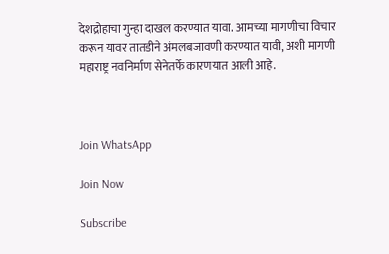देशद्रोहाचा गुन्हा दाखल करण्यात यावा. आमच्या मागणीचा विचार करून यावर तातडीने अंमलबजावणी करण्यात यावी, अशी मागणी महाराष्ट्र नवनिर्माण सेनेतर्फे कारणयात आली आहे.



Join WhatsApp

Join Now

Subscribe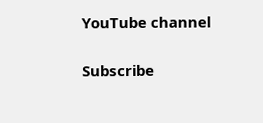YouTube channel

Subscribe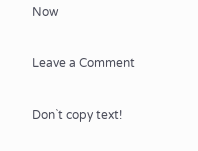Now

Leave a Comment

Don`t copy text!